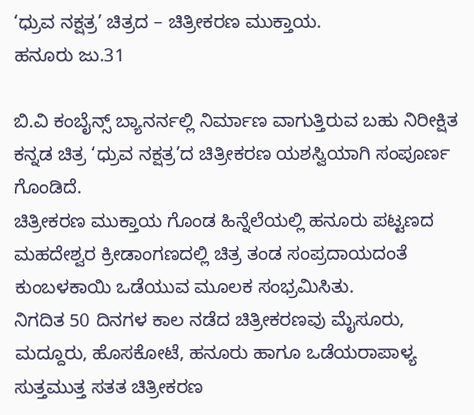‘ಧ್ರುವ ನಕ್ಷತ್ರ’ ಚಿತ್ರದ – ಚಿತ್ರೀಕರಣ ಮುಕ್ತಾಯ.
ಹನೂರು ಜು.31

ಬಿ.ವಿ ಕಂಬೈನ್ಸ್ ಬ್ಯಾನರ್ನಲ್ಲಿ ನಿರ್ಮಾಣ ವಾಗುತ್ತಿರುವ ಬಹು ನಿರೀಕ್ಷಿತ ಕನ್ನಡ ಚಿತ್ರ ‘ಧ್ರುವ ನಕ್ಷತ್ರ’ದ ಚಿತ್ರೀಕರಣ ಯಶಸ್ವಿಯಾಗಿ ಸಂಪೂರ್ಣ ಗೊಂಡಿದೆ.
ಚಿತ್ರೀಕರಣ ಮುಕ್ತಾಯ ಗೊಂಡ ಹಿನ್ನೆಲೆಯಲ್ಲಿ ಹನೂರು ಪಟ್ಟಣದ ಮಹದೇಶ್ವರ ಕ್ರೀಡಾಂಗಣದಲ್ಲಿ ಚಿತ್ರ ತಂಡ ಸಂಪ್ರದಾಯದಂತೆ ಕುಂಬಳಕಾಯಿ ಒಡೆಯುವ ಮೂಲಕ ಸಂಭ್ರಮಿಸಿತು.
ನಿಗದಿತ 50 ದಿನಗಳ ಕಾಲ ನಡೆದ ಚಿತ್ರೀಕರಣವು ಮೈಸೂರು, ಮದ್ದೂರು, ಹೊಸಕೋಟೆ, ಹನೂರು ಹಾಗೂ ಒಡೆಯರಾಪಾಳ್ಯ ಸುತ್ತಮುತ್ತ ಸತತ ಚಿತ್ರೀಕರಣ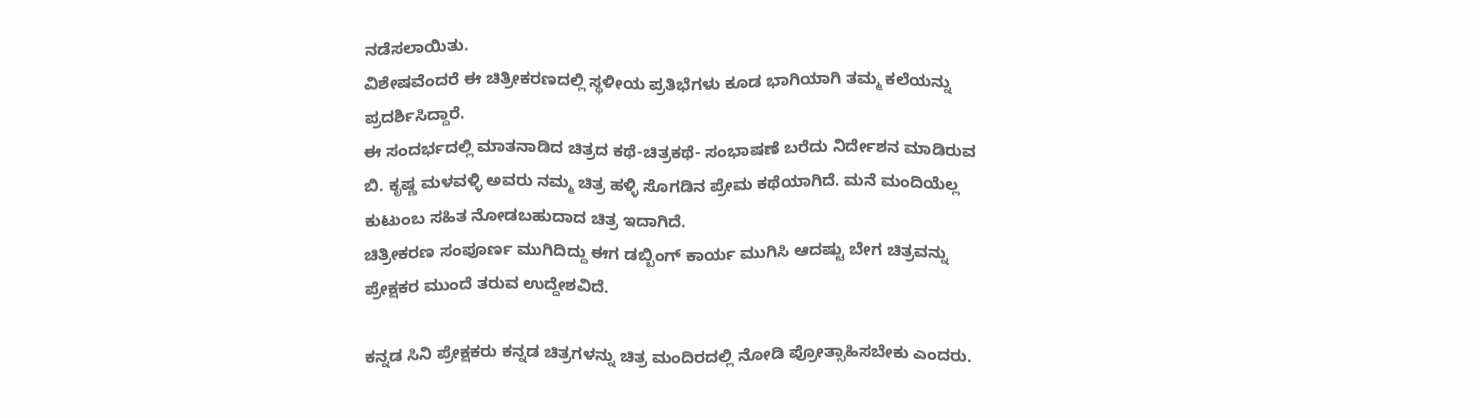ನಡೆಸಲಾಯಿತು.
ವಿಶೇಷವೆಂದರೆ ಈ ಚಿತ್ರೀಕರಣದಲ್ಲಿ ಸ್ಥಳೀಯ ಪ್ರತಿಭೆಗಳು ಕೂಡ ಭಾಗಿಯಾಗಿ ತಮ್ಮ ಕಲೆಯನ್ನು ಪ್ರದರ್ಶಿಸಿದ್ದಾರೆ.
ಈ ಸಂದರ್ಭದಲ್ಲಿ ಮಾತನಾಡಿದ ಚಿತ್ರದ ಕಥೆ-ಚಿತ್ರಕಥೆ- ಸಂಭಾಷಣೆ ಬರೆದು ನಿರ್ದೇಶನ ಮಾಡಿರುವ ಬಿ. ಕೃಷ್ಣ ಮಳವಳ್ಳಿ ಅವರು ನಮ್ಮ ಚಿತ್ರ ಹಳ್ಳಿ ಸೊಗಡಿನ ಪ್ರೇಮ ಕಥೆಯಾಗಿದೆ. ಮನೆ ಮಂದಿಯೆಲ್ಲ ಕುಟುಂಬ ಸಹಿತ ನೋಡಬಹುದಾದ ಚಿತ್ರ ಇದಾಗಿದೆ.
ಚಿತ್ರೀಕರಣ ಸಂಪೂರ್ಣ ಮುಗಿದಿದ್ದು ಈಗ ಡಬ್ಬಿಂಗ್ ಕಾರ್ಯ ಮುಗಿಸಿ ಆದಷ್ಟು ಬೇಗ ಚಿತ್ರವನ್ನು ಪ್ರೇಕ್ಷಕರ ಮುಂದೆ ತರುವ ಉದ್ದೇಶವಿದೆ.

ಕನ್ನಡ ಸಿನಿ ಪ್ರೇಕ್ಷಕರು ಕನ್ನಡ ಚಿತ್ರಗಳನ್ನು ಚಿತ್ರ ಮಂದಿರದಲ್ಲಿ ನೋಡಿ ಪ್ರೋತ್ಸಾಹಿಸಬೇಕು ಎಂದರು.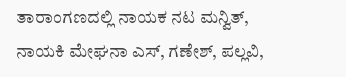ತಾರಾಂಗಣದಲ್ಲಿ ನಾಯಕ ನಟ ಮನ್ವಿತ್, ನಾಯಕಿ ಮೇಘನಾ ಎಸ್, ಗಣೇಶ್, ಪಲ್ಲವಿ,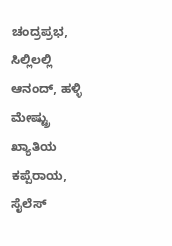ಚಂದ್ರಪ್ರಭ, ಸಿಲ್ಲಿಲಲ್ಲಿ ಆನಂದ್, ಹಳ್ಳಿ ಮೇಷ್ಟ್ರು ಖ್ಯಾತಿಯ ಕಪ್ಪೆರಾಯ, ಸೈಲೆಸ್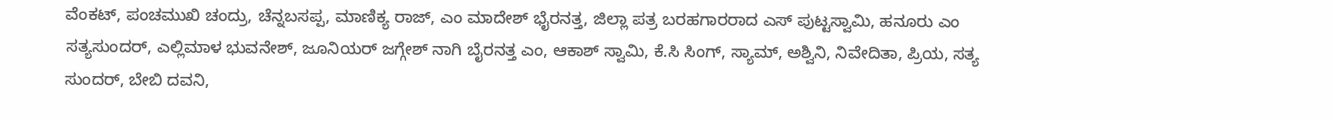ವೆಂಕಟ್, ಪಂಚಮುಖಿ ಚಂದ್ರು, ಚೆನ್ನಬಸಪ್ಪ, ಮಾಣಿಕ್ಯ ರಾಜ್, ಎಂ ಮಾದೇಶ್ ಭೈರನತ್ತ, ಜಿಲ್ಲಾ ಪತ್ರ ಬರಹಗಾರರಾದ ಎಸ್ ಪುಟ್ಟಸ್ವಾಮಿ, ಹನೂರು ಎಂ ಸತ್ಯಸುಂದರ್, ಎಲ್ಲಿಮಾಳ ಭುವನೇಶ್, ಜೂನಿಯರ್ ಜಗ್ಗೇಶ್ ನಾಗಿ ಬೈರನತ್ತ ಎಂ, ಆಕಾಶ್ ಸ್ವಾಮಿ, ಕೆ.ಸಿ ಸಿಂಗ್, ಸ್ಯಾಮ್, ಅಶ್ವಿನಿ, ನಿವೇದಿತಾ, ಪ್ರಿಯ, ಸತ್ಯ ಸುಂದರ್, ಬೇಬಿ ದವನಿ,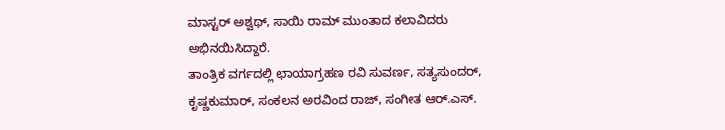ಮಾಸ್ಟರ್ ಅಶ್ವಥ್, ಸಾಯಿ ರಾಮ್ ಮುಂತಾದ ಕಲಾವಿದರು ಅಭಿನಯಿಸಿದ್ದಾರೆ.
ತಾಂತ್ರಿಕ ವರ್ಗದಲ್ಲಿ ಛಾಯಾಗ್ರಹಣ ರವಿ ಸುವರ್ಣ, ಸತ್ಯಸುಂದರ್, ಕೃಷ್ಣಕುಮಾರ್, ಸಂಕಲನ ಅರವಿಂದ ರಾಜ್, ಸಂಗೀತ ಆರ್.ಎಸ್.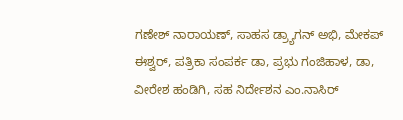ಗಣೇಶ್ ನಾರಾಯಣ್, ಸಾಹಸ ಡ್ರ್ಯಾಗನ್ ಅಭಿ, ಮೇಕಪ್ ಈಶ್ವರ್, ಪತ್ರಿಕಾ ಸಂಪರ್ಕ ಡಾ, ಪ್ರಭು ಗಂಜಿಹಾಳ, ಡಾ, ವೀರೇಶ ಹಂಡಿಗಿ, ಸಹ ನಿರ್ದೇಶನ ಎಂ.ನಾಸಿರ್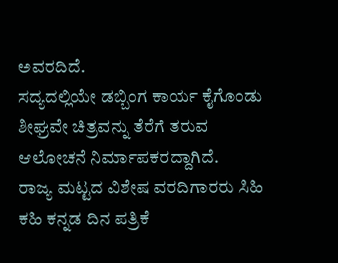ಅವರದಿದೆ.
ಸದ್ಯದಲ್ಲಿಯೇ ಡಬ್ಬಿಂಗ ಕಾರ್ಯ ಕೈಗೊಂಡು ಶೀಘ್ರವೇ ಚಿತ್ರವನ್ನು ತೆರೆಗೆ ತರುವ ಆಲೋಚನೆ ನಿರ್ಮಾಪಕರದ್ದಾಗಿದೆ.
ರಾಜ್ಯ ಮಟ್ಟದ ವಿಶೇಷ ವರದಿಗಾರರು ಸಿಹಿ ಕಹಿ ಕನ್ನಡ ದಿನ ಪತ್ರಿಕೆ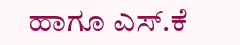ಹಾಗೂ ಎಸ್.ಕೆ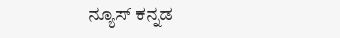ನ್ಯೂಸ್ ಕನ್ನಡ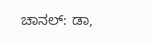ಚಾನಲ್: ಡಾ,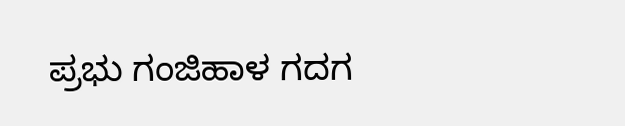ಪ್ರಭು ಗಂಜಿಹಾಳ ಗದಗ